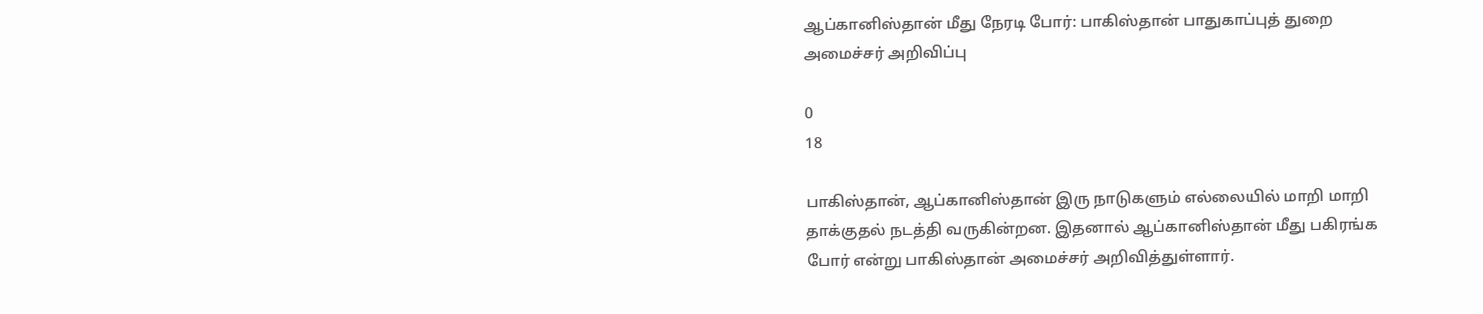ஆப்கானிஸ்தான் மீது நேரடி போர்: பாகிஸ்தான் பாதுகாப்புத் துறை அமைச்சர் அறிவிப்பு

0
18

பாகிஸ்தான், ஆப்கானிஸ்தான் இரு நாடுகளும் எல்லையில் மாறி மாறி தாக்குதல் நடத்தி வருகின்றன. இதனால் ஆப்கானிஸ்தான் மீது பகிரங்க போர் என்று பாகிஸ்தான் அமைச்சர் அறிவித்துள்ளார்.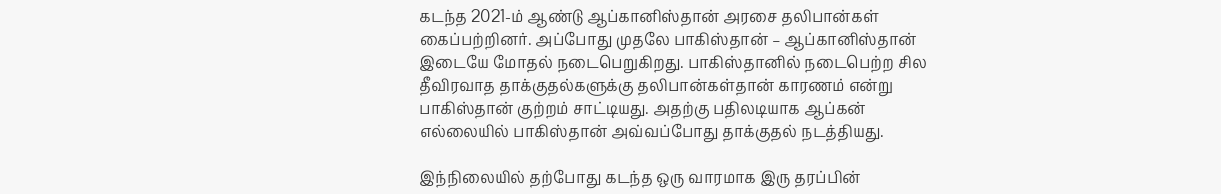கடந்த 2021-ம் ஆண்டு ஆப்கானிஸ்தான் அரசை தலிபான்கள் கைப்பற்றினர். அப்போது முதலே பாகிஸ்தான் – ஆப்கானிஸ்தான் இடையே மோதல் நடைபெறுகிறது. பாகிஸ்தானில் நடைபெற்ற சில தீவிரவாத தாக்குதல்களுக்கு தலிபான்கள்தான் காரணம் என்று பாகிஸ்தான் குற்றம் சாட்டியது. அதற்கு பதிலடியாக ஆப்கன் எல்லையில் பாகிஸ்தான் அவ்வப்போது தாக்குதல் நடத்தியது.

இந்நிலையில் தற்போது கடந்த ஒரு வாரமாக இரு தரப்பின்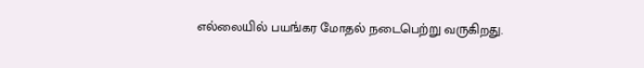எல்லையில் பயங்கர மோதல் நடைபெற்று வருகிறது.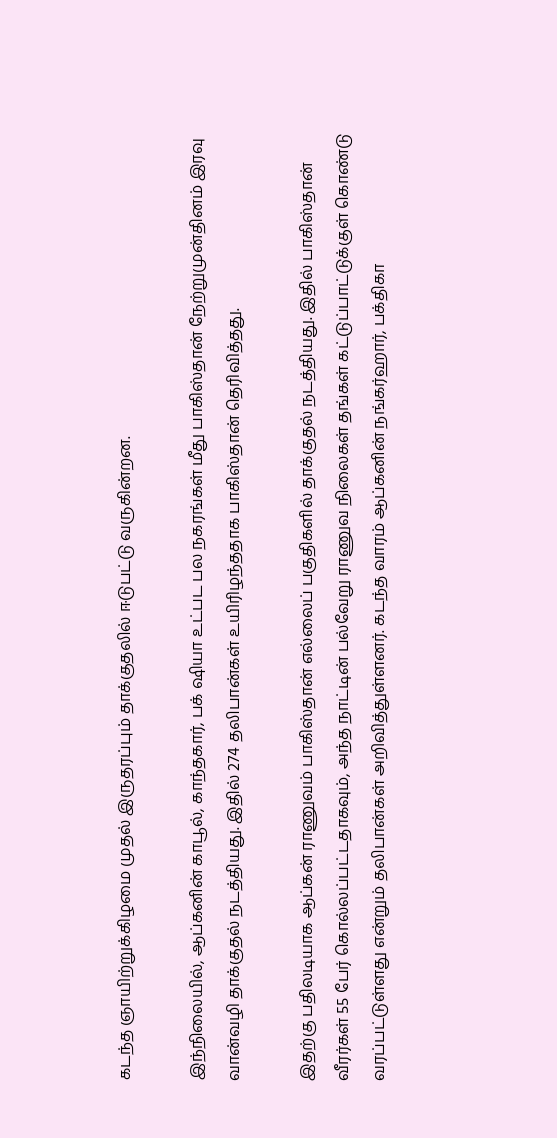கடந்த ஞாயிற்றுக்கிழமை முதல் இருதரப்பும் தாக்குதலில் ஈடுபட்டு வருகின்றன.

இந்நிலையில், ஆப்கனின் காபூல், காந்தகார், பக் ஷியா உட்பட பல நகரங்கள் மீது பாகிஸ்தான் நேற்றுமுன்தினம் இரவு வான்வழி தாக்குதல் நடத்தியது. இதில் 274 தலிபான்கள் உயிரிழந்ததாக பாகிஸ்தான் தெரிவித்தது.

இதற்கு பதிலடியாக ஆப்கன் ராணுவம் பாகிஸ்தான் எல்லைப் பகுதிகளில் தாக்குதல் நடத்தியது. இதில் பாகிஸ்தான் வீரர்கள் 55 பேர் கொல்லப்பட்டதாகவும், அந்த நாட்டின் பல்வேறு ராணுவ நிலைகள் தங்கள் கட்டுப்பாட்டுக்குள் கொண்டு வரப்பட்டுள்ளது என்றும் தலிபான்கள் அறிவித்துள்ளனர். கடந்த வாரம் ஆப்கனின் நங்கர்ஹார், பக்திகா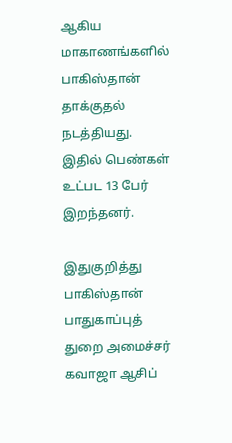ஆகிய மாகாணங்களில் பாகிஸ்தான் தாக்குதல் நடத்தியது. இதில் பெண்கள் உட்பட 13 பேர் இறந்தனர்.

இதுகுறித்து பாகிஸ்தான் பாதுகாப்புத் துறை அமைச்சர் கவாஜா ஆசிப்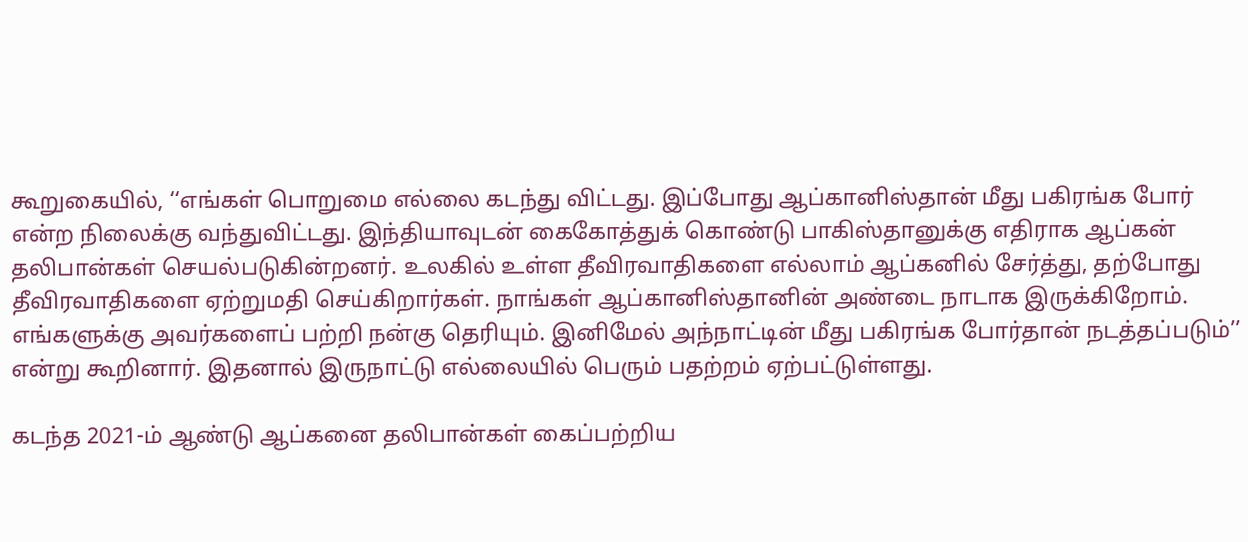கூறுகையில், ‘‘எங்கள் பொறுமை எல்லை கடந்து விட்டது. இப்போது ஆப்கானிஸ்தான் மீது பகிரங்க போர் என்ற நிலைக்கு வந்துவிட்டது. இந்தியாவுடன் கைகோத்துக் கொண்டு பாகிஸ்தானுக்கு எதிராக ஆப்கன் தலிபான்கள் செயல்படுகின்றனர். உலகில் உள்ள தீவிரவாதிகளை எல்லாம் ஆப்கனில் சேர்த்து, தற்போது தீவிரவாதிகளை ஏற்றுமதி செய்கிறார்கள். நாங்கள் ஆப்கானிஸ்தானின் அண்டை நாடாக இருக்கிறோம். எங்களுக்கு அவர்களைப் பற்றி நன்கு தெரியும். இனிமேல் அந்நாட்டின் மீது பகிரங்க போர்தான் நடத்தப்படும்’’ என்று கூறினார். இதனால் இருநாட்டு எல்லையில் பெரும் பதற்றம் ஏற்பட்டுள்ளது.

கடந்த 2021-ம் ஆண்டு ஆப்கனை தலிபான்கள் கைப்பற்றிய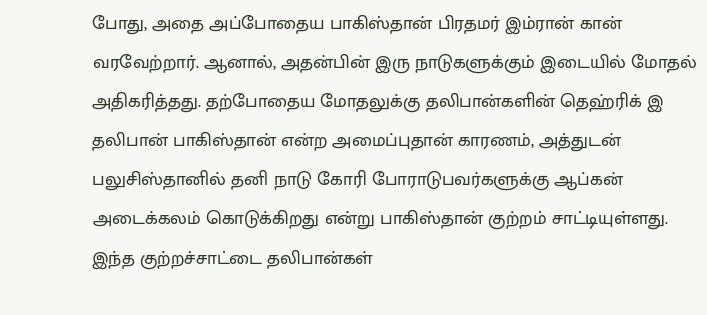போது, அதை அப்போதைய பாகிஸ்தான் பிரதமர் இம்ரான் கான் வரவேற்றார். ஆனால், அதன்பின் இரு நாடுகளுக்கும் இடையில் மோதல் அதிகரித்தது. தற்போதைய மோதலுக்கு தலிபான்களின் தெஹ்ரிக் இ தலிபான் பாகிஸ்தான் என்ற அமைப்புதான் காரணம், அத்துடன் பலுசிஸ்தானில் தனி நாடு கோரி போராடுபவர்களுக்கு ஆப்கன் அடைக்கலம் கொடுக்கிறது என்று பாகிஸ்தான் குற்றம் சாட்டியுள்ளது. இந்த குற்றச்சாட்டை தலிபான்கள்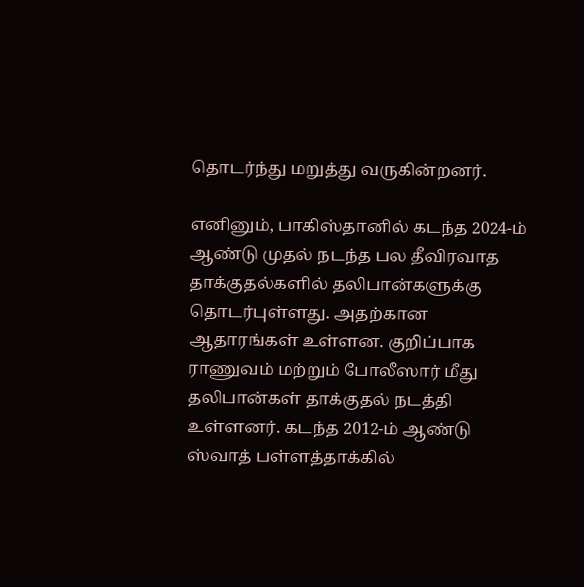தொடர்ந்து மறுத்து வருகின்றனர்.

எனினும், பாகிஸ்தானில் கடந்த 2024-ம் ஆண்டு முதல் நடந்த பல தீவிரவாத தாக்குதல்களில் தலிபான்களுக்கு தொடர்புள்ளது. அதற்கான ஆதாரங்கள் உள்ளன. குறிப்பாக ராணுவம் மற்றும் போலீஸார் மீது தலிபான்கள் தாக்குதல் நடத்தி உள்ளனர். கடந்த 2012-ம் ஆண்டு ஸ்வாத் பள்ளத்தாக்கில்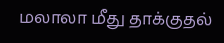மலாலா மீது தாக்குதல்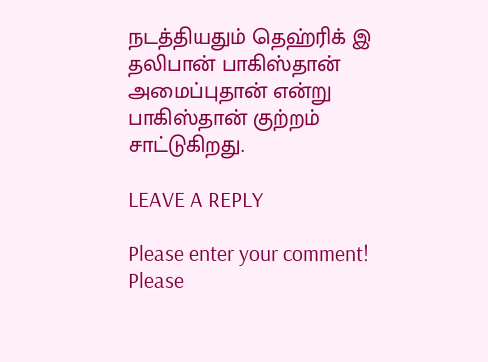நடத்தியதும் தெஹ்ரிக் இ தலிபான் பாகிஸ்தான் அமைப்புதான் என்று பாகிஸ்தான் குற்றம் சாட்டுகிறது.

LEAVE A REPLY

Please enter your comment!
Please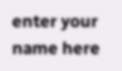enter your name here